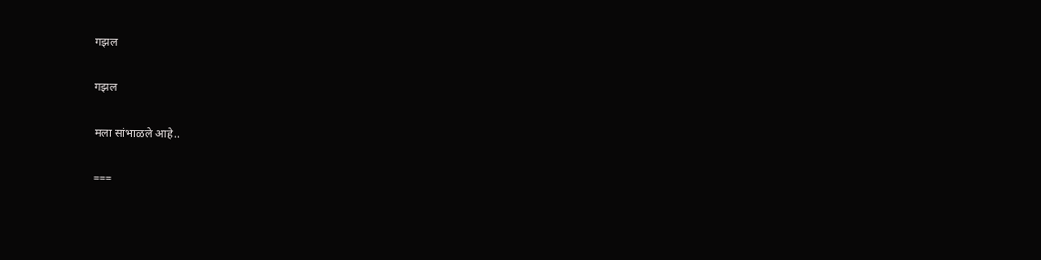गझल

गझल

मला सांभाळले आहे..

===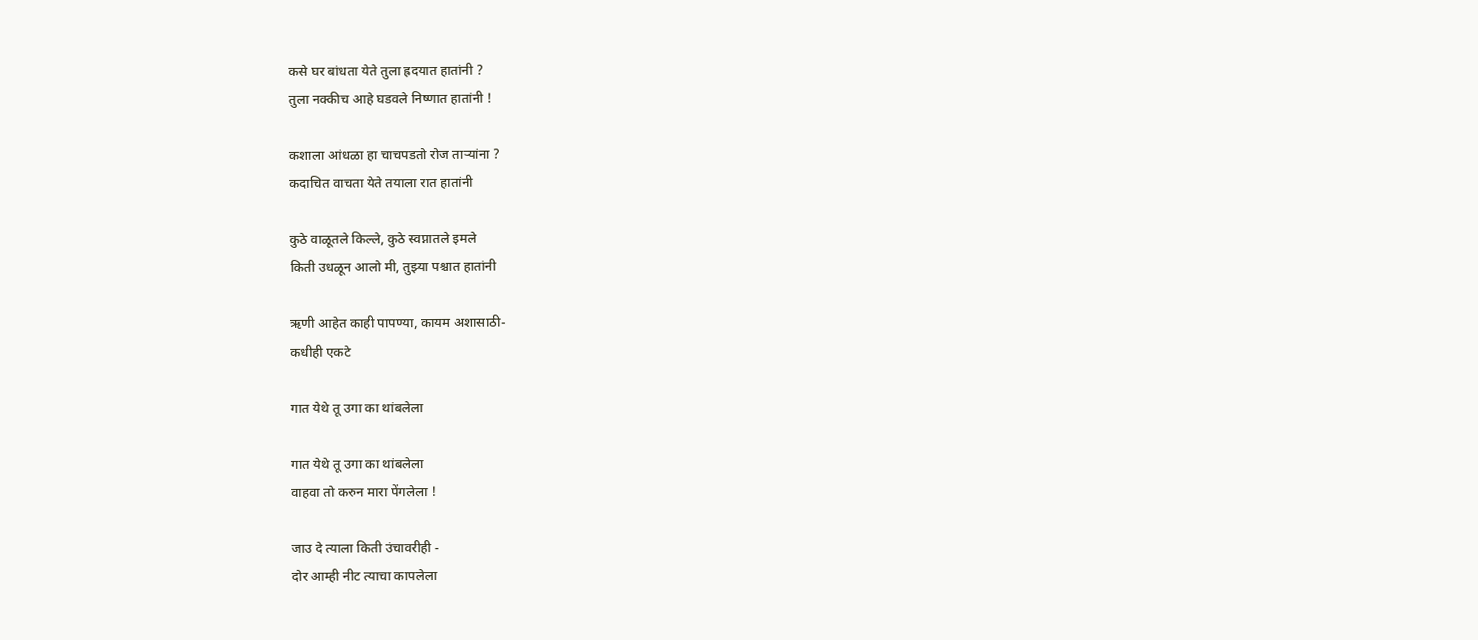कसे घर बांधता येते तुला ह्रदयात हातांनी ?
तुला नक्कीच आहे घडवले निष्णात हातांनी !

कशाला आंधळा हा चाचपडतो रोज तार्‍यांना ?
कदाचित वाचता येते तयाला रात हातांनी

कुठे वाळूतले किल्ले, कुठे स्वप्नातले इमले
किती उधळून आलो मी, तुझ्या पश्चात हातांनी

ऋणी आहेत काही पापण्या, कायम अशासाठी-
कधीही एकटे

गात येथे तू उगा का थांबलेला

गात येथे तू उगा का थांबलेला
वाहवा तो करुन मारा पेंगलेला !

जाउ दे त्याला किती उंचावरीही -
दोर आम्ही नीट त्याचा कापलेला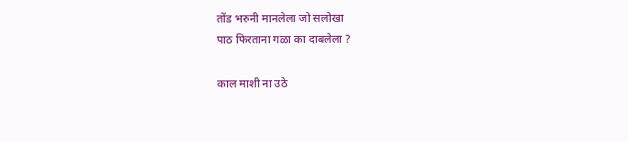तोंड भरुनी मानलेला जो सलोखा
पाठ फिरताना गळा का दाबलेला ?

काल माशी ना उठे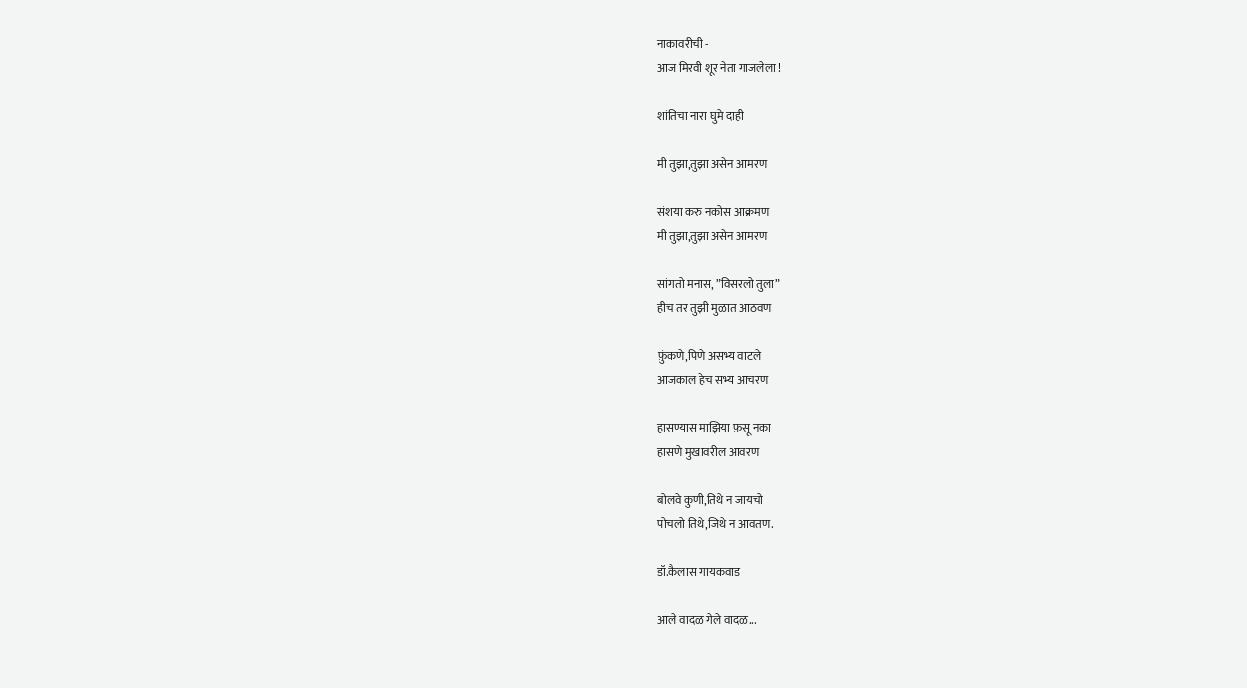नाकावरीची -
आज मिरवी शूर नेता गाजलेला !

शांतिचा नारा घुमे दाही

मी तुझा,तुझा असेन आमरण

संशया करु नकोस आक्रमण
मी तुझा,तुझा असेन आमरण

सांगतो मनास, ”विसरलो तुला”
हीच तर तुझी मुळात आठवण

फ़ुंकणे,पिणे असभ्य वाटले
आजकाल हेच सभ्य आचरण

हासण्यास माझिया फ़सू नका
हासणे मुखावरील आवरण

बोलवे कुणी,तिथे न जायचो
पोचलो तिथे,जिथे न आवतण.

डॉ.कैलास गायकवाड

आले वादळ गेले वादळ...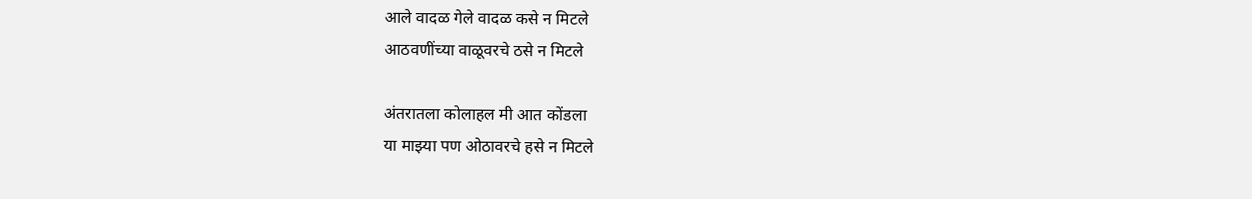आले वादळ गेले वादळ कसे न मिटले
आठवणींच्या वाळूवरचे ठसे न मिटले

अंतरातला कोलाहल मी आत कोंडला
या माझ्या पण ओठावरचे हसे न मिटले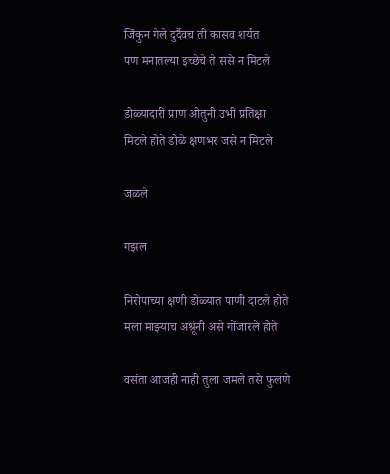जिंकुन गेले दुर्दैवच ती कासव शर्यत
पण मनातल्या इच्छेचे ते ससे न मिटले

डोळ्यादारी प्राण ओतुनी उभी प्रतिक्षा
मिटले होते डोळे क्षणभर जसे न मिटले

जळले

गझल

निरोपाच्या क्षणी डोळ्यात पाणी दाटले होते
मला माझ्याच अश्रूंनी असे गोंजारले होते

वसंता आजही नाही तुला जमले तसे फुलणे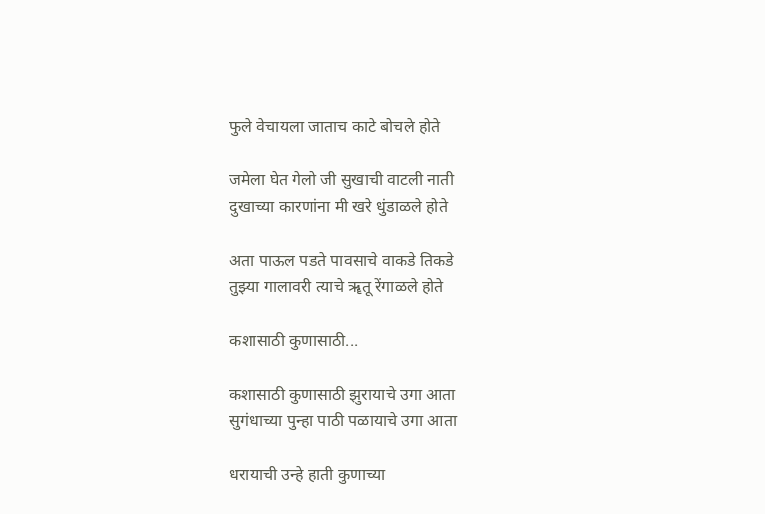फुले वेचायला जाताच काटे बोचले होते

जमेला घेत गेलो जी सुखाची वाटली नाती
दुखाच्या कारणांना मी खरे धुंडाळले होते

अता पाऊल पडते पावसाचे वाकडे तिकडे
तुझ्या गालावरी त्याचे ॠतू रेंगाळले होते

कशासाठी कुणासाठी...

कशासाठी कुणासाठी झुरायाचे उगा आता
सुगंधाच्या पुन्हा पाठी पळायाचे उगा आता

धरायाची उन्हे हाती कुणाच्या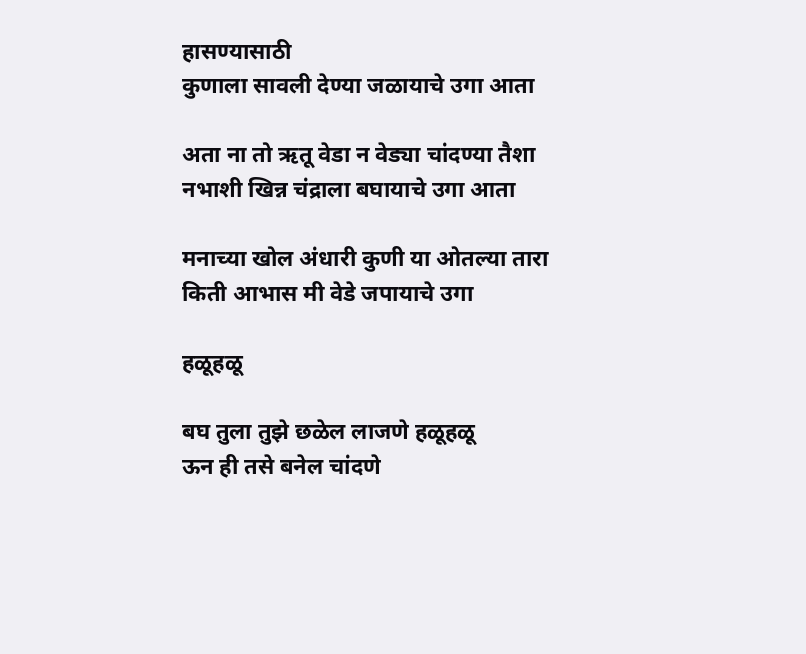हासण्यासाठी
कुणाला सावली देण्या जळायाचे उगा आता

अता ना तो ऋतू वेडा न वेड्या चांदण्या तैशा
नभाशी खिन्न चंद्राला बघायाचे उगा आता

मनाच्या खोल अंधारी कुणी या ओतल्या तारा
किती आभास मी वेडे जपायाचे उगा

हळूहळू

बघ तुला तुझे छळेल लाजणे हळूहळू
ऊन ही तसे बनेल चांदणे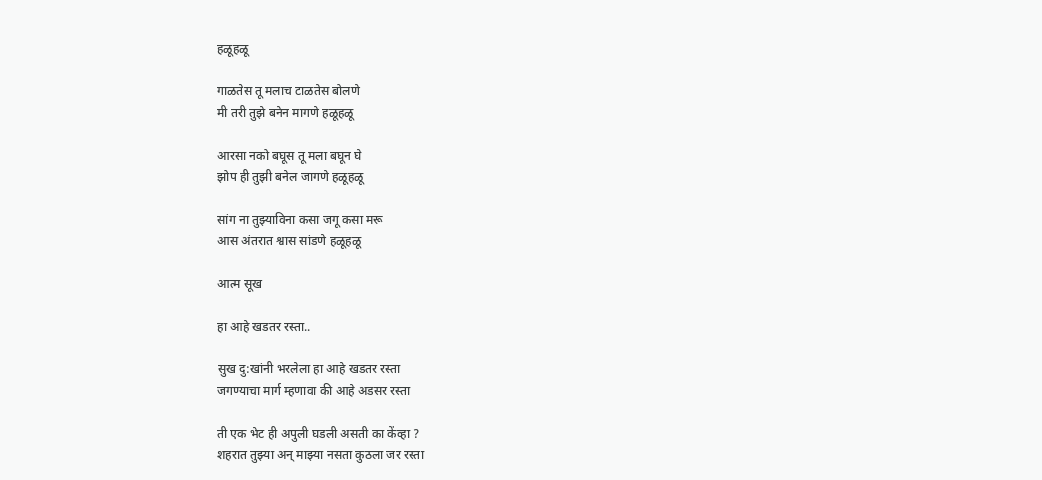हळूहळू

गाळतेस तू मलाच टाळतेस बोलणे
मी तरी तुझे बनेन मागणे हळूहळू

आरसा नको बघूस तू मला बघून घे
झोप ही तुझी बनेल जागणे हळूहळू

सांग ना तुझ्याविना कसा जगू कसा मरू
आस अंतरात श्वास सांडणे हळूहळू

आत्म सूख

हा आहे खडतर रस्ता..

सुख दु:खांनी भरलेला हा आहे खडतर रस्ता
जगण्याचा मार्ग म्हणावा की आहे अडसर रस्ता

ती एक भेट ही अपुली घडली असती का केंव्हा ?
शहरात तुझ्या अन् माझ्या नसता कुठला जर रस्ता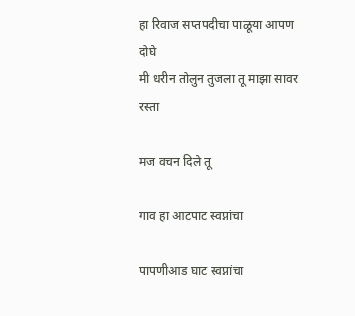हा रिवाज सप्तपदीचा पाळूया आपण दोघे
मी धरीन तोलुन तुजला तू माझा सावर रस्ता

मज वचन दिले तू

गाव हा आटपाट स्वप्नांचा

पापणीआड घाट स्वप्नांचा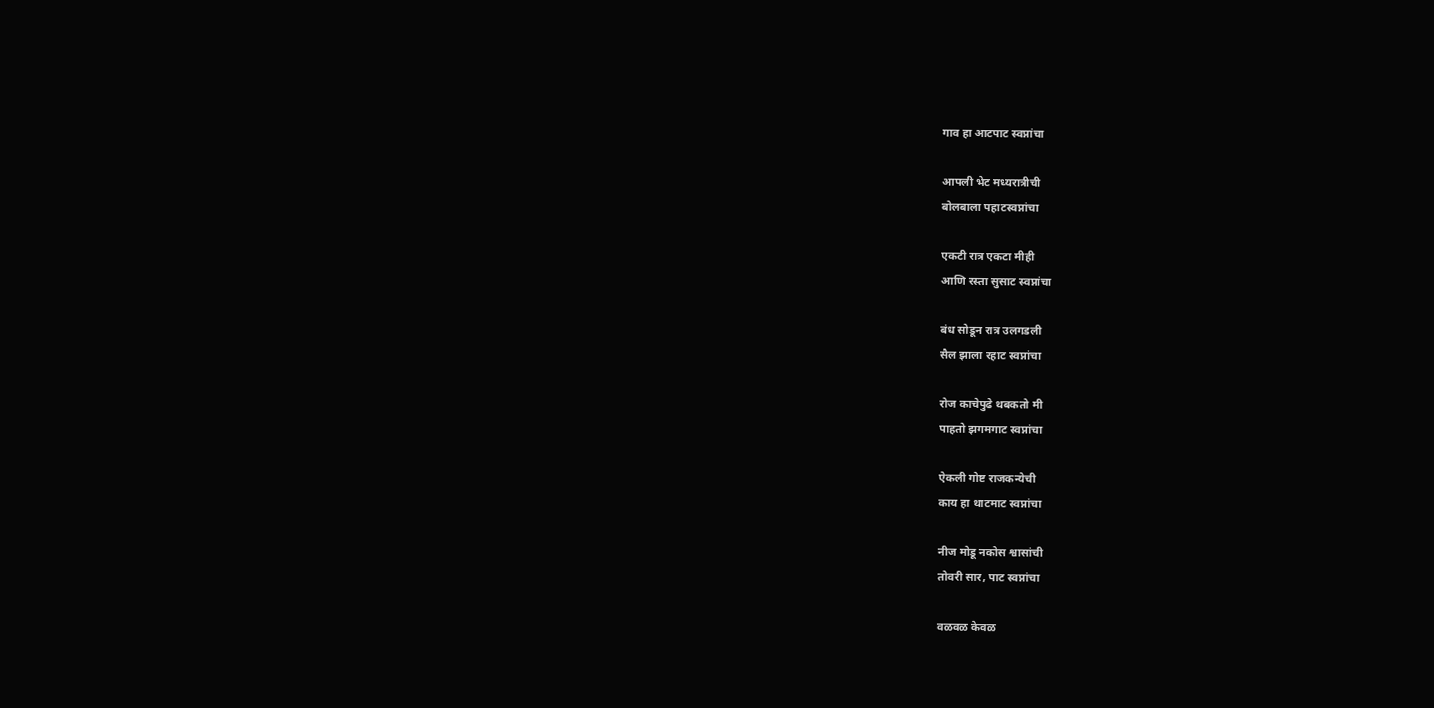गाव हा आटपाट स्वप्नांचा

आपली भेट मध्यरात्रीची
बोलबाला पहाटस्वप्नांचा

एकटी रात्र एकटा मीही
आणि रस्ता सुसाट स्वप्नांचा

बंध सोडून रात्र उलगडली
सैल झाला रहाट स्वप्नांचा

रोज काचेपुढे थबकतो मी
पाहतो झगमगाट स्वप्नांचा

ऐकली गोष्ट राजकन्येची
काय हा थाटमाट स्वप्नांचा

नीज मोडू नकोस श्वासांची
तोवरी सार, पाट स्वप्नांचा

वळवळ केवळ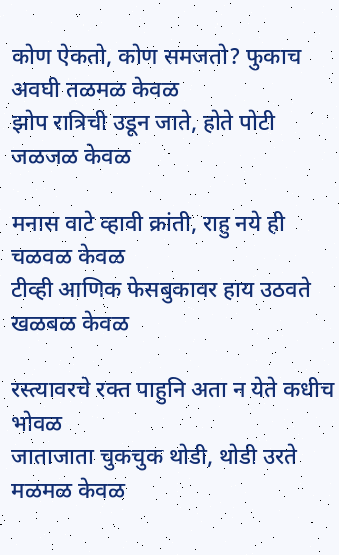कोण ऐकतो, कोण समजतो? फुकाच अवघी तळमळ केवळ
झोप रात्रिची उडून जाते, होते पोटी जळजळ केवळ

मनास वाटे व्हावी क्रांती, राहु नये ही चळवळ केवळ
टीव्ही आणिक फेसबुकावर हाय उठवते खळबळ केवळ

रस्त्यावरचे रक्त पाहुनि अता न येते कधीच भोवळ
जाताजाता चुकचुक थोडी, थोडी उरते मळमळ केवळ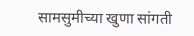सामसुमीच्या खुणा सांगती